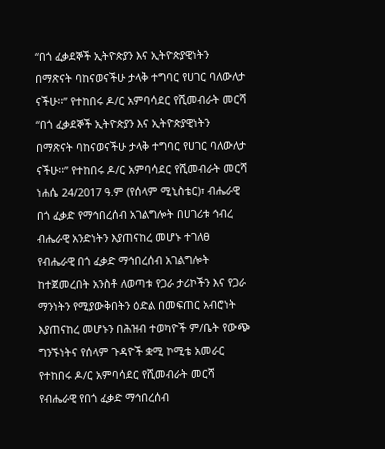“በጎ ፈቃደኞች ኢትዮጵያን እና ኢትዮጵያዊነትን በማጽናት ባከናወናችሁ ታላቅ ተግባር የሀገር ባለውለታ ናችሁ፡፡” የተከበሩ ዶ/ር አምባሳደር የሺመብራት መርሻ
“በጎ ፈቃደኞች ኢትዮጵያን እና ኢትዮጵያዊነትን በማጽናት ባከናወናችሁ ታላቅ ተግባር የሀገር ባለውለታ ናችሁ፡፡” የተከበሩ ዶ/ር አምባሳደር የሺመብራት መርሻ
ነሐሴ 24/2017 ዓ.ም (የሰላም ሚኒስቴር)፣ ብሔራዊ በጎ ፈቃድ የማኅበረሰብ አገልግሎት በሀገሪቱ ኅብረ ብሔራዊ አንድነትን እያጠናከረ መሆኑ ተገለፀ
የብሔራዊ በጎ ፈቃድ ማኅበረሰብ አገልግሎት ከተጀመረበት አንስቶ ለወጣቱ የጋራ ታሪኮችን እና የጋራ ማንነትን የሚያውቅበትን ዕድል በመፍጠር አብሮነት እያጠናከረ መሆኑን በሕዝብ ተወካዮች ም/ቤት የውጭ ግንኙነትና የሰላም ጉዳዮች ቋሚ ኮሚቴ አመራር የተከበሩ ዶ/ር አምባሳደር የሺመብራት መርሻ የብሔራዊ የበጎ ፈቃድ ማኅበረሰብ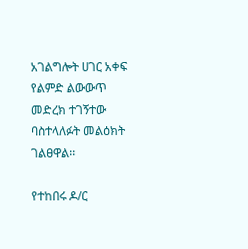አገልግሎት ሀገር አቀፍ የልምድ ልውውጥ መድረክ ተገኝተው ባስተላለፉት መልዕክት ገልፀዋል፡፡

የተከበሩ ዶ/ር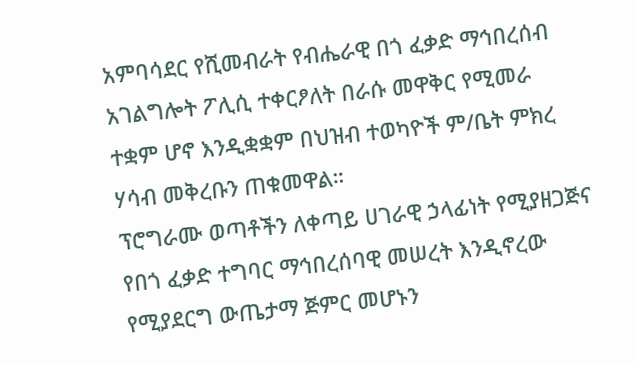አምባሳደር የሺመብራት የብሔራዊ በጎ ፈቃድ ማኅበረሰብ አገልግሎት ፖሊሲ ተቀርፆለት በራሱ መዋቅር የሚመራ ተቋም ሆኖ እንዲቋቋም በህዝብ ተወካዮች ም/ቤት ምክረ ሃሳብ መቅረቡን ጠቁመዋል።
ፕሮግራሙ ወጣቶችን ለቀጣይ ሀገራዊ ኃላፊነት የሚያዘጋጅና የበጎ ፈቃድ ተግባር ማኅበረሰባዊ መሠረት እንዲኖረው የሚያደርግ ውጤታማ ጅምር መሆኑን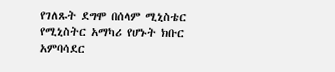የገለጹት ደግሞ በሰላም ሚኒስቴር የሚኒስትር አማካሪ የሆኑት ክቡር አምባሳደር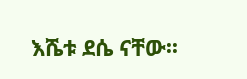እሼቱ ደሴ ናቸው፡፡